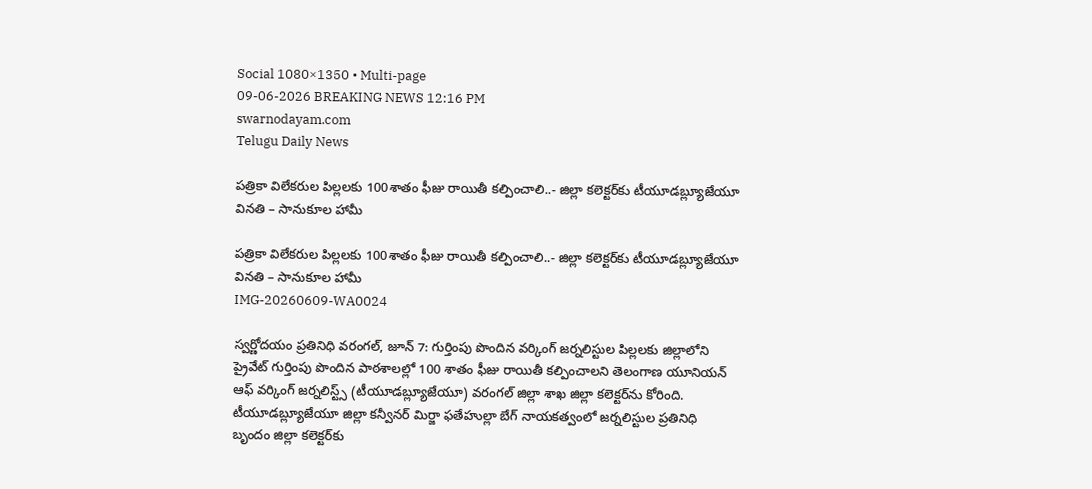Social 1080×1350 • Multi-page
09-06-2026 BREAKING NEWS 12:16 PM
swarnodayam.com
Telugu Daily News

పత్రికా విలేకరుల పిల్లలకు 100శాతం ఫీజు రాయితీ కల్పించాలి..- జిల్లా కలెక్టర్‌కు టీయూడబ్ల్యూజేయూ వినతి – సానుకూల హామీ

పత్రికా విలేకరుల పిల్లలకు 100శాతం ఫీజు రాయితీ కల్పించాలి..- జిల్లా కలెక్టర్‌కు టీయూడబ్ల్యూజేయూ వినతి – సానుకూల హామీ
IMG-20260609-WA0024

స్వర్ణోదయం ప్రతినిధి వరంగల్, జూన్ 7: గుర్తింపు పొందిన వర్కింగ్ జర్నలిస్టుల పిల్లలకు జిల్లాలోని ప్రైవేట్ గుర్తింపు పొందిన పాఠశాలల్లో 100 శాతం ఫీజు రాయితీ కల్పించాలని తెలంగాణ యూనియన్ ఆఫ్ వర్కింగ్ జర్నలిస్ట్స్ (టీయూడబ్ల్యూజేయూ) వరంగల్ జిల్లా శాఖ జిల్లా కలెక్టర్‌ను కోరింది. టీయూడబ్ల్యూజేయూ జిల్లా కన్వీనర్ మిర్జా ఫతేహుల్లా బేగ్ నాయకత్వంలో జర్నలిస్టుల ప్రతినిధి బృందం జిల్లా కలెక్టర్‌కు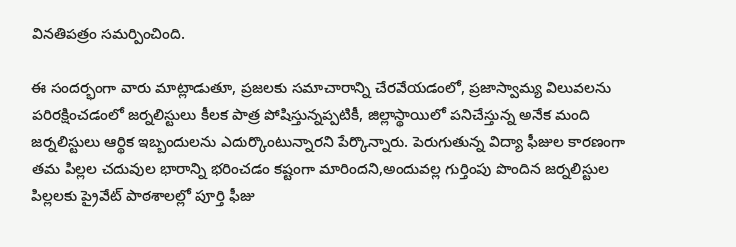వినతిపత్రం సమర్పించింది.

ఈ సందర్భంగా వారు మాట్లాడుతూ, ప్రజలకు సమాచారాన్ని చేరవేయడంలో, ప్రజాస్వామ్య విలువలను పరిరక్షించడంలో జర్నలిస్టులు కీలక పాత్ర పోషిస్తున్నప్పటికీ, జిల్లాస్థాయిలో పనిచేస్తున్న అనేక మంది జర్నలిస్టులు ఆర్థిక ఇబ్బందులను ఎదుర్కొంటున్నారని పేర్కొన్నారు. పెరుగుతున్న విద్యా ఫీజుల కారణంగా తమ పిల్లల చదువుల భారాన్ని భరించడం కష్టంగా మారిందని,అందువల్ల గుర్తింపు పొందిన జర్నలిస్టుల పిల్లలకు ప్రైవేట్ పాఠశాలల్లో పూర్తి ఫీజు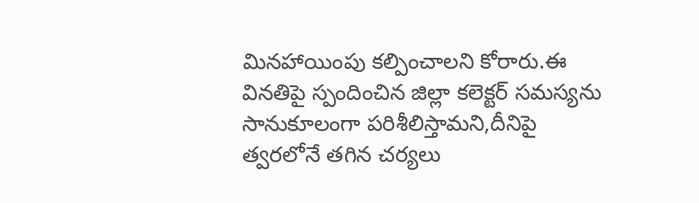మినహాయింపు కల్పించాలని కోరారు.ఈ వినతిపై స్పందించిన జిల్లా కలెక్టర్ సమస్యను సానుకూలంగా పరిశీలిస్తామని,దీనిపై త్వరలోనే తగిన చర్యలు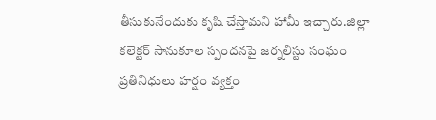తీసుకునేందుకు కృషి చేస్తామని హామీ ఇచ్చారు.జిల్లా కలెక్టర్ సానుకూల స్పందనపై జర్నలిస్టు సంఘం ప్రతినిధులు హర్షం వ్యక్తం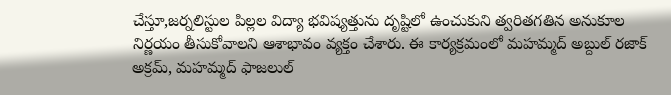చేస్తూ,జర్నలిస్టుల పిల్లల విద్యా భవిష్యత్తును దృష్టిలో ఉంచుకుని త్వరితగతిన అనుకూల నిర్ణయం తీసుకోవాలని ఆశాభావం వ్యక్తం చేశారు. ఈ కార్యక్రమంలో మహమ్మద్ అబ్దుల్ రజాక్ అక్రమ్, మహమ్మద్ ఫాజలుల్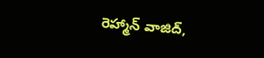రెహ్మాన్ వాజిద్,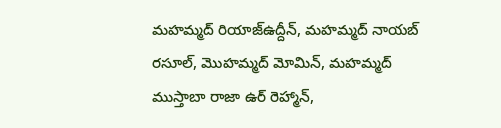మహమ్మద్ రియాజ్ఉద్దీన్, మహమ్మద్ నాయబ్ రసూల్, మొహమ్మద్ మోమిన్, మహమ్మద్ ముస్తాబా రాజా ఉర్ రెహ్మాన్,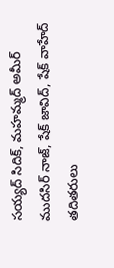సయ్యద్ సిదిక్, మహమ్మద్ అమీర్ ముదసిర్ నాజ్, షేక్ జావిద్, షేక్ వాహేద్ తదితరులు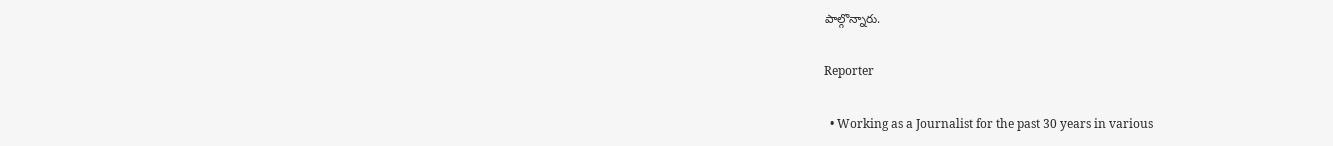పాల్గొన్నారు.

Reporter

  • Working as a Journalist for the past 30 years in various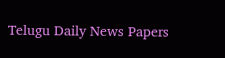Telugu Daily News Papers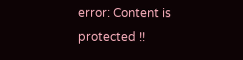error: Content is protected !!